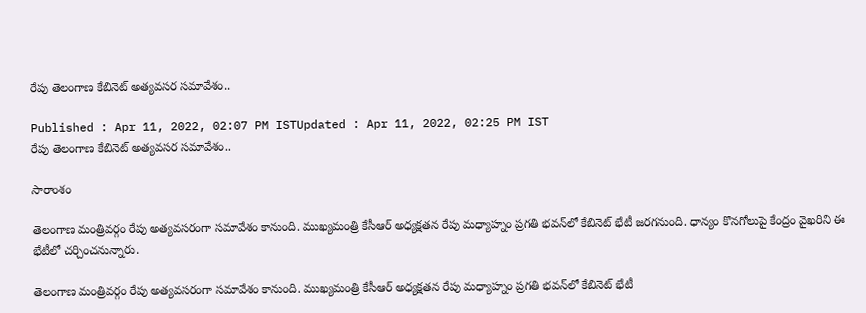రేపు తెలంగాణ కేబినెట్ అత్యవసర సమావేశం..

Published : Apr 11, 2022, 02:07 PM ISTUpdated : Apr 11, 2022, 02:25 PM IST
రేపు తెలంగాణ కేబినెట్ అత్యవసర సమావేశం..

సారాంశం

తెలంగాణ మంత్రివర్గం రేపు అత్యవసరంగా సమావేశం కానుంది. ముఖ్యమంత్రి కేసీఆర్ అధ్యక్షతన రేపు మధ్యాహ్నం ప్రగతి భవన్‌లో కేబినెట్ భేటీ జరగనుంది. ధాన్యం కొనగోలుపై కేంద్రం వైఖరిని ఈ భేటీలో చర్చించనున్నారు.

తెలంగాణ మంత్రివర్గం రేపు అత్యవసరంగా సమావేశం కానుంది. ముఖ్యమంత్రి కేసీఆర్ అధ్యక్షతన రేపు మధ్యాహ్నం ప్రగతి భవన్‌లో కేబినెట్ భేటీ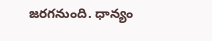జరగనుంది. ధాన్యం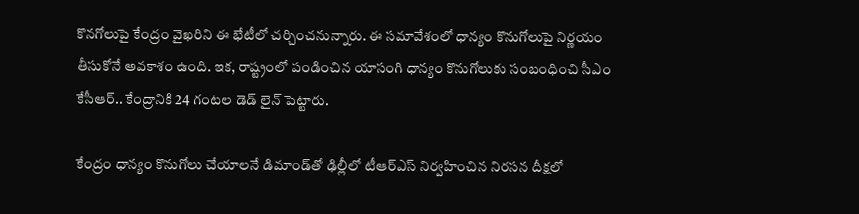కొనగోలుపై కేంద్రం వైఖరిని ఈ భేటీలో చర్చించనున్నారు. ఈ సమావేశంలో ధాన్యం కొనుగోలుపై నిర్ణయం తీసుకోనే అవకాశం ఉంది. ఇక, రాష్ట్రంలో పండించిన యాసంగి ధాన్యం కొనుగోలుకు సంబంధించి సీఎం కేసీఆర్.. కేంద్రానికి 24 గంటల డెడ్ లైన్ పెట్టారు.

కేంద్రం ధాన్యం కొనుగోలు చేయాలనే డిమాండ్‌తో ఢిల్లీలో టీఆర్‌ఎస్ నిర్వహించిన నిరసన దీక్షలో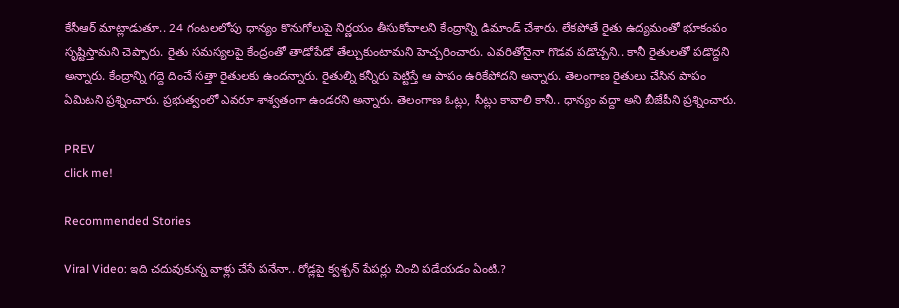కేసీఆర్ మాట్లాడుతూ.. 24 గంటలలోపు ధాన్యం కొనుగోలుపై నిర్ణయం తీసుకోవాలని కేంద్రాన్ని డిమాండ్ చేశారు. లేకపోతే రైతు ఉద్యమంతో భూకంపం సృష్టిస్తామని చెప్పారు. రైతు సమస్యలపై కేంద్రంతో తాడోపేడో తేల్చుకుంటామని హెచ్చరించారు. ఎవరితోనైనా గొడవ పడొచ్చని.. కానీ రైతులతో పడొద్దని అన్నారు. కేంద్రాన్ని గద్దె దించే సత్తా రైతులకు ఉందన్నారు. రైతుల్ని కన్నీరు పెట్టిస్తే ఆ పాపం ఉరికేపోదని అన్నారు. తెలంగాణ రైతులు చేసిన పాపం ఏమిటని ప్రశ్నించారు. ప్రభుత్వంలో ఎవరూ శాశ్వతంగా ఉండరని అన్నారు. తెలంగాణ ఓట్లు, సీట్లు కావాలి కానీ.. ధాన్యం వద్దా అని బీజేపీని ప్రశ్నించారు.

PREV
click me!

Recommended Stories

Viral Video: ఇది చ‌దువుకున్న వాళ్లు చేసే ప‌నేనా.. రోడ్ల‌పై క్వ‌శ్చ‌న్ పేప‌ర్లు చించి ప‌డేయడం ఏంటి.?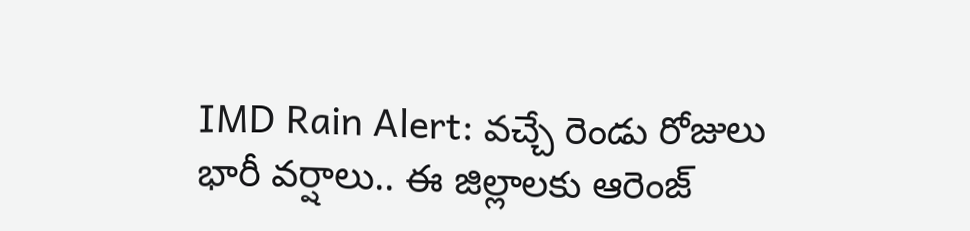IMD Rain Alert: వ‌చ్చే రెండు రోజులు భారీ వ‌ర్షాలు.. ఈ జిల్లాల‌కు ఆరెంజ్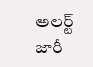అల‌ర్ట్ జారీ